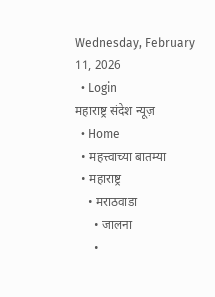Wednesday, February 11, 2026
  • Login
महाराष्ट्र संदेश न्यूज़
  • Home
  • महत्त्वाच्या बातम्या
  • महाराष्ट्र
    • मराठवाडा
      • जालना
      •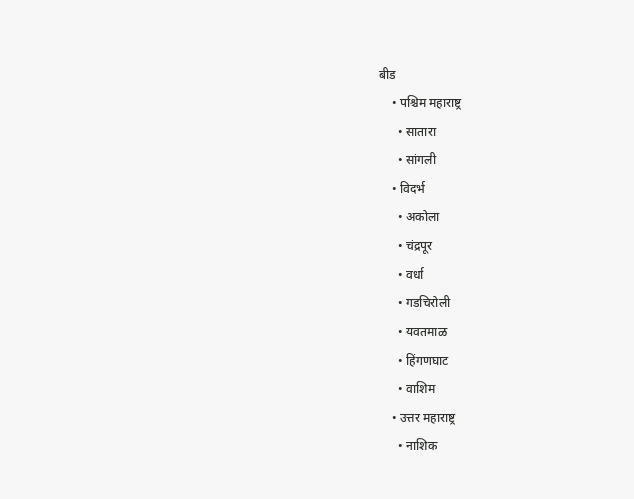बीड
    • पश्चिम महाराष्ट्र
      • सातारा
      • सांगली
    • विदर्भ
      • अकोला
      • चंद्रपूर
      • वर्धा
      • गडचिरोली
      • यवतमाळ
      • हिंगणघाट
      • वाशिम
    • उत्तर महाराष्ट्र
      • नाशिक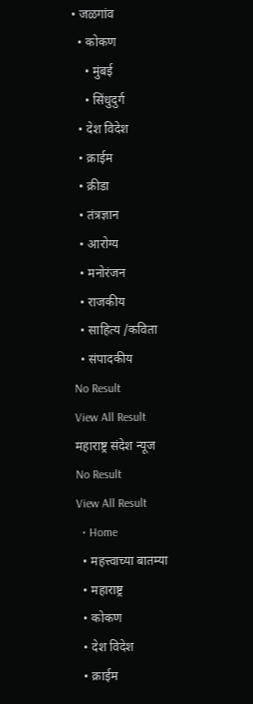• जळगांव
  • कोकण
    • मुंबई
    • सिंधुदुर्ग
  • देश विदेश
  • क्राईम
  • क्रीडा
  • तंत्रज्ञान
  • आरोग्य
  • मनोरंजन
  • राजकीय
  • साहित्य /कविता
  • संपादकीय
No Result
View All Result
महाराष्ट्र संदेश न्यूज
No Result
View All Result
  • Home
  • महत्त्वाच्या बातम्या
  • महाराष्ट्र
  • कोकण
  • देश विदेश
  • क्राईम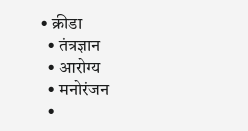• क्रीडा
  • तंत्रज्ञान
  • आरोग्य
  • मनोरंजन
  •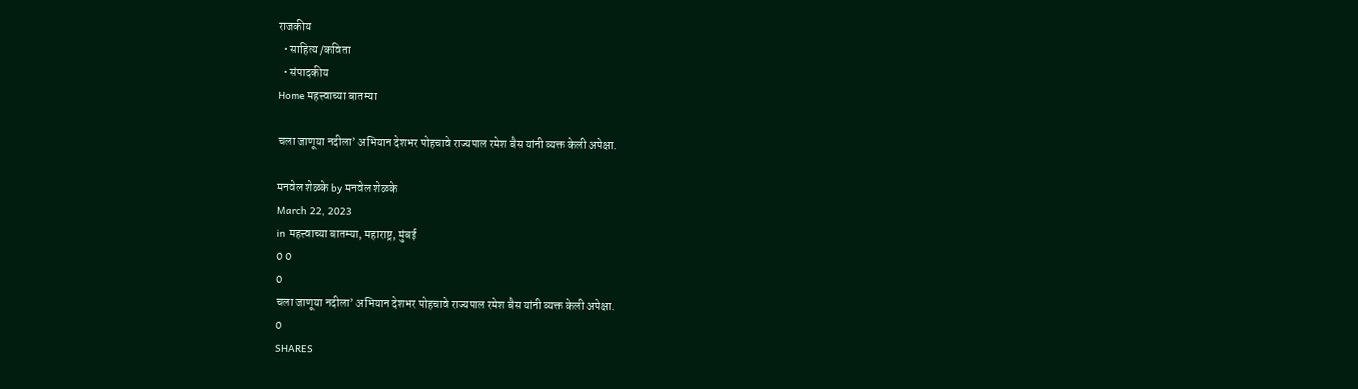राजकीय
  • साहित्य /कविता
  • संपादकीय
Home महत्त्वाच्या बातम्या

चला जाणूया नदीला’ अभियान देशभर पोहचावे राज्यपाल रमेश बैस यांनी व्यक्त केली अपेक्षा.

मनवेल शेळके by मनवेल शेळके
March 22, 2023
in महत्त्वाच्या बातम्या, महाराष्ट्र, मुंबई
0 0
0
चला जाणूया नदीला’ अभियान देशभर पोहचावे राज्यपाल रमेश बैस यांनी व्यक्त केली अपेक्षा.
0
SHARES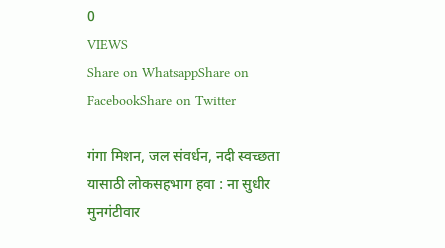0
VIEWS
Share on WhatsappShare on FacebookShare on Twitter

गंगा मिशन, जल संवर्धन, नदी स्वच्छता यासाठी लोकसहभाग हवा : ना सुधीर मुनगंटीवार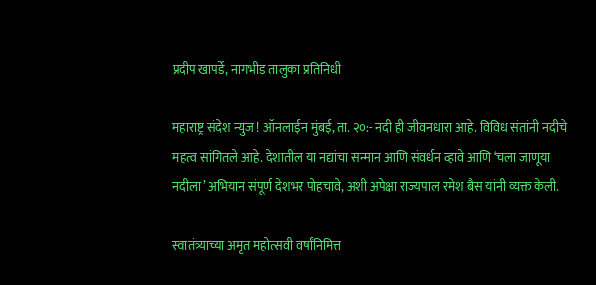प्रदीप खापर्डे, नागभीड तालुका प्रतिनिधी

महाराष्ट्र संदेश न्युज ! ऑनलाईन मुंबई, ता. २०:- नदी ही जीवनधारा आहे. विविध संतांनी नदीचे महत्व सांगितले आहे. देशातील या नद्यांचा सन्मान आणि संवर्धन व्हावे आणि ‘चला जाणूया नदीला’ अभियान संपूर्ण देशभर पोहचावे, अशी अपेक्षा राज्यपाल रमेश बैस यांनी व्यक्त केली.

स्वातंत्र्याच्या अमृत महोत्सवी वर्षांनिमित्त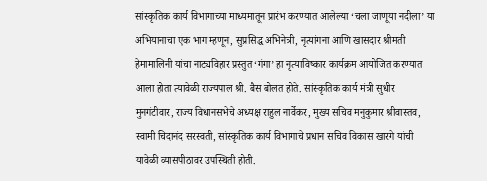सांस्कृतिक कार्य विभागाच्या माध्यमातून प्रारंभ करण्यात आलेल्या ‘चला जाणूया नदीला’ या अभियानाचा एक भाग म्हणून, सुप्रसिद्ध अभिनेत्री, नृत्यांगना आणि खासदार श्रीमती हेमामालिनी यांचा नाट्यविहार प्रस्तुत ‘गंगा’ हा नृत्याविष्कार कार्यक्रम आयोजित करण्यात आला होता त्यावेळी राज्यपाल श्री. बैस बोलत होते. सांस्कृतिक कार्य मंत्री सुधीर मुनगंटीवार, राज्य विधानसभेचे अध्यक्ष राहुल नार्वेकर, मुख्य सचिव मनुकुमार श्रीवास्तव, स्वामी चिदानंद सरस्वती, सांस्कृतिक कार्य विभागाचे प्रधान सचिव विकास खारगे यांची यावेळी व्यासपीठावर उपस्थिती होती.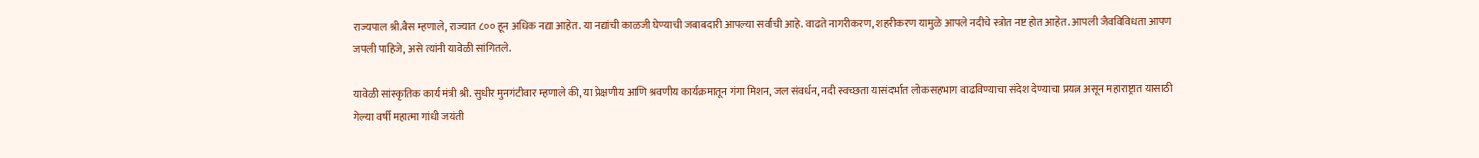राज्यपाल श्री.बैस म्हणाले, राज्यात ८०० हून अधिक नद्या आहेत. या नद्यांची काळजी घेण्याची जबाबदारी आपल्या सर्वांची आहे. वाढते नागरीकरण, शहरीकरण यामुळे आपले नदीचे स्त्रोत नष्ट होत आहेत. आपली जैवविविधता आपण जपली पाहिजे, असे त्यांनी यावेळी सांगितले.

यावेळी सांस्कृतिक कार्य मंत्री श्री. सुधीर मुनगंटीवार म्हणाले की, या प्रेक्षणीय आणि श्रवणीय कार्यक्रमातून गंगा मिशन, जल संवर्धन, नदी स्वच्छता यासंदर्भात लोकसहभाग वाढविण्याचा संदेश देण्याचा प्रयत्न असून महाराष्ट्रात यासाठी गेल्या वर्षी महात्मा गांधी जयंती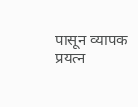पासून व्यापक प्रयत्न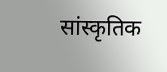सांस्कृतिक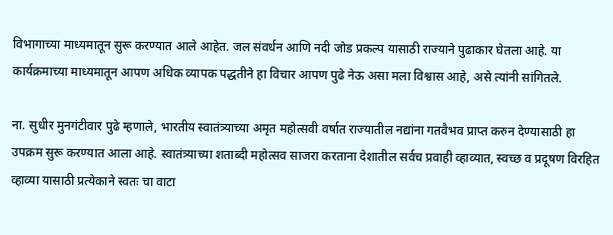विभागाच्या माध्यमातून सुरू करण्यात आले आहेत. जल संवर्धन आणि नदी जोड प्रकल्प यासाठी राज्याने पुढाकार घेतला आहे. या कार्यक्रमाच्या माध्यमातून आपण अधिक व्यापक पद्धतीने हा विचार आपण पुढे नेऊ असा मला विश्वास आहे, असे त्यांनी सांगितले.

ना. सुधीर मुनगंटीवार पुढे म्हणाले, भारतीय स्वातंत्र्याच्या अमृत महोत्सवी वर्षात राज्यातील नद्यांना गतवैभव प्राप्त करुन देण्यासाठी हा उपक्रम सुरू करण्यात आला आहे. स्वातंत्र्याच्या शताब्दी महोत्सव साजरा करताना देशातील सर्वच प्रवाही व्हाव्यात, स्वच्छ व प्रदूषण विरहित व्हाव्या यासाठी प्रत्येकाने स्वतः चा वाटा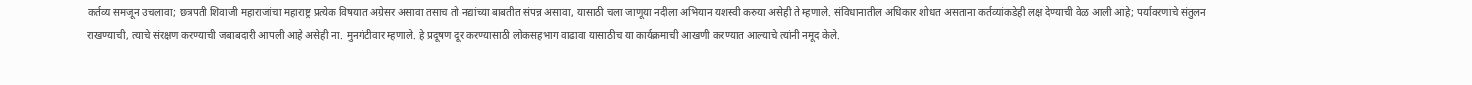कर्तव्य समजून उचलावा; छत्रपती शिवाजी महाराजांचा महाराष्ट्र प्रत्येक विषयात अग्रेसर असावा तसाच तो नद्यांच्या बाबतीत संपन्न असावा, यासाठी चला जाणूया नदीला अभियान यशस्वी करुया असेही ते म्हणाले. संविधानातील अधिकार शोधत असताना कर्तव्यांकडेही लक्ष देण्याची वेळ आली आहे; पर्यावरणाचे संतुलन राखण्याची, त्याचे संरक्षण करण्याची जबाबदारी आपली आहे असेही ना. मुनगंटीवार म्हणाले. हे प्रदूषण दूर करण्यासाठी लोकसहभाग वाढावा यासाठीच या कार्यक्रमाची आखणी करण्यात आल्याचे त्यांनी नमूद केले.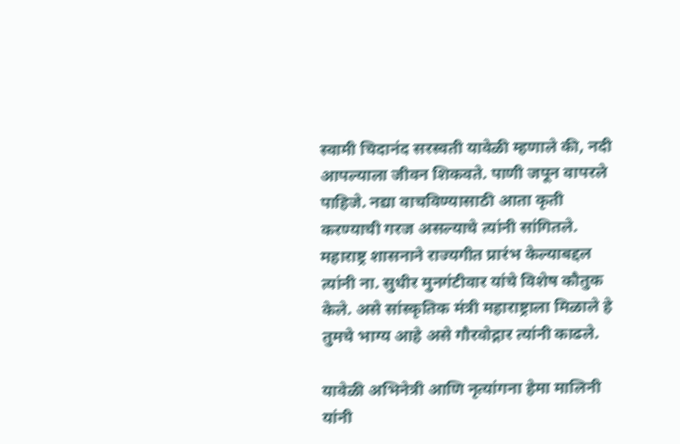स्वामी चिदानंद सरस्वती यावेळी म्हणाले की, नदी आपल्याला जीवन शिकवते. पाणी जपून वापरले पाहिजे. नद्या वाचविण्यासाठी आता कृती करण्याची गरज असल्याचे त्यांनी सांगितले. महाराष्ट्र शासनाने राज्यगीत प्रारंभ केल्याबद्दल त्यांनी ना. सुधीर मुनगंटीवार यांचे विशेष कौतुक केले. असे सांस्कृतिक मंत्री महाराष्ट्राला मिळाले हे तुमचे भाग्य आहे असे गौरवोद्गार त्यांनी काढले.

यावेळी अभिनेत्री आणि नृत्यांगना हेमा मालिनी यांनी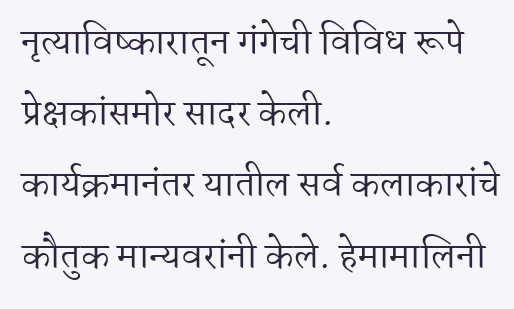नृत्याविष्कारातून गंगेची विविध रूपे प्रेक्षकांसमोर सादर केली. कार्यक्रमानंतर यातील सर्व कलाकारांचे कौतुक मान्यवरांनी केले. हेमामालिनी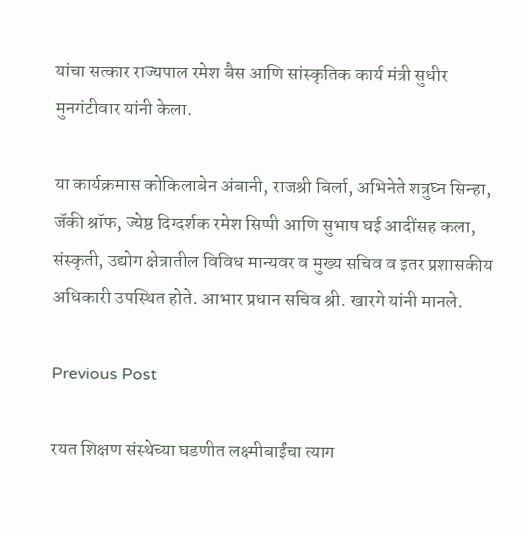यांचा सत्कार राज्यपाल रमेश बैस आणि सांस्कृतिक कार्य मंत्री सुधीर मुनगंटीवार यांनी केला.

या कार्यक्रमास कोकिलाबेन अंबानी, राजश्री बिर्ला, अभिनेते शत्रुघ्न सिन्हा, जॅकी श्रॉफ, ज्येष्ठ दिग्दर्शक रमेश सिप्पी आणि सुभाष घई आदींसह कला, संस्कृती, उद्योग क्षेत्रातील विविध मान्यवर व मुख्य सचिव व इतर प्रशासकीय अधिकारी उपस्थित होते. आभार प्रधान सचिव श्री. खारगे यांनी मानले.

Previous Post

रयत शिक्षण संस्थेच्या घडणीत लक्ष्मीबाईंचा त्याग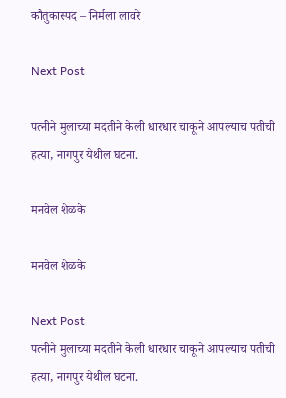कौतुकास्पद – निर्मला लावरे

Next Post

पत्नीने मुलाच्या मदतीने केली धारधार चाकूने आपल्याच पतीची हत्या, नागपुर येथील घटना.

मनवेल शेळके

मनवेल शेळके

Next Post
पत्नीने मुलाच्या मदतीने केली धारधार चाकूने आपल्याच पतीची हत्या, नागपुर येथील घटना.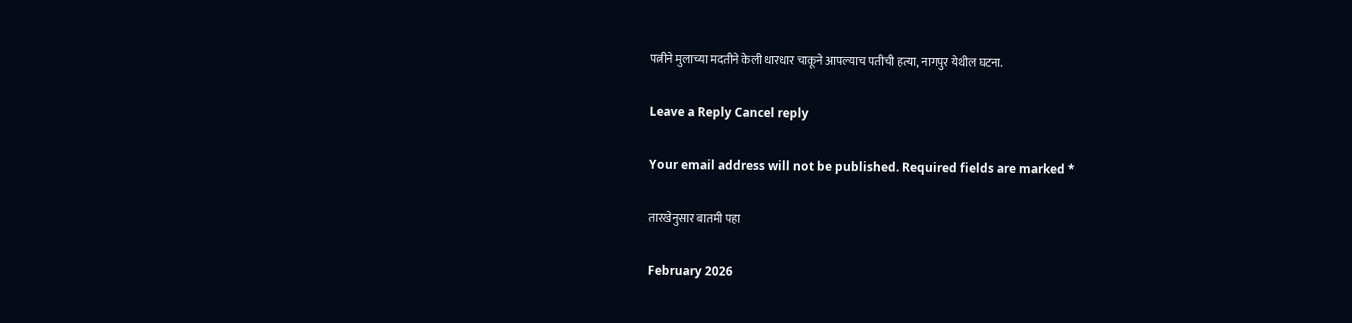पत्नीने मुलाच्या मदतीने केली धारधार चाकूने आपल्याच पतीची हत्या, नागपुर येथील घटना.

Leave a Reply Cancel reply

Your email address will not be published. Required fields are marked *

तारखेनुसार बातमी पहा

February 2026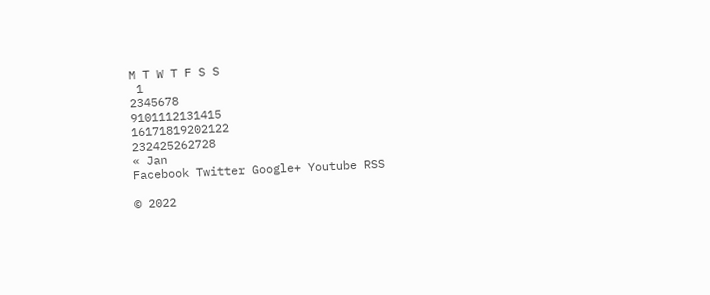M T W T F S S
 1
2345678
9101112131415
16171819202122
232425262728
« Jan
Facebook Twitter Google+ Youtube RSS

© 2022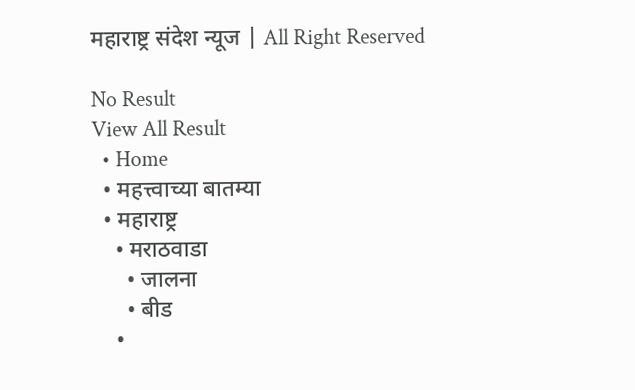महाराष्ट्र संदेश न्यूज | All Right Reserved

No Result
View All Result
  • Home
  • महत्त्वाच्या बातम्या
  • महाराष्ट्र
    • मराठवाडा
      • जालना
      • बीड
    •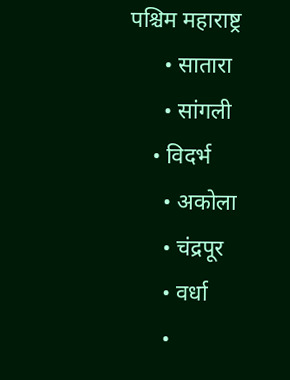पश्चिम महाराष्ट्र
      • सातारा
      • सांगली
    • विदर्भ
      • अकोला
      • चंद्रपूर
      • वर्धा
      •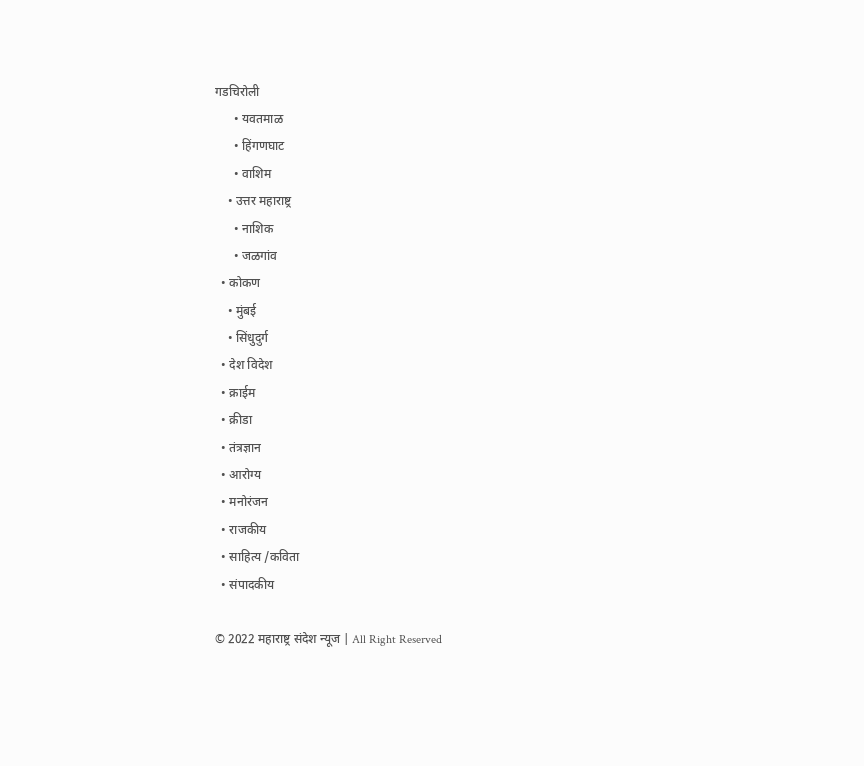गडचिरोली
      • यवतमाळ
      • हिंगणघाट
      • वाशिम
    • उत्तर महाराष्ट्र
      • नाशिक
      • जळगांव
  • कोकण
    • मुंबई
    • सिंधुदुर्ग
  • देश विदेश
  • क्राईम
  • क्रीडा
  • तंत्रज्ञान
  • आरोग्य
  • मनोरंजन
  • राजकीय
  • साहित्य /कविता
  • संपादकीय

© 2022 महाराष्ट्र संदेश न्यूज | All Right Reserved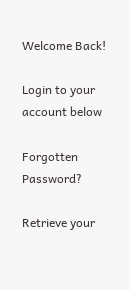Welcome Back!

Login to your account below

Forgotten Password?

Retrieve your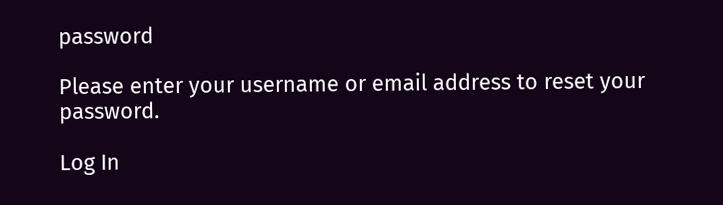password

Please enter your username or email address to reset your password.

Log In